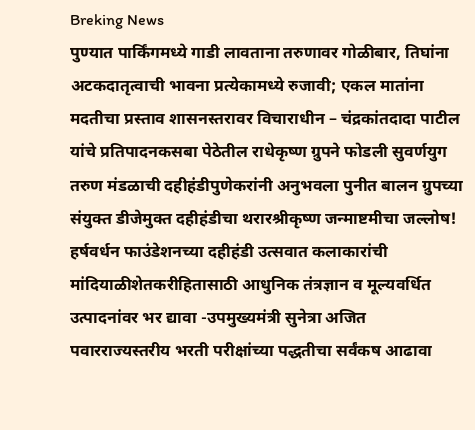Breking News
पुण्यात पार्किंगमध्ये गाडी लावताना तरुणावर गोळीबार, तिघांना अटकदातृत्वाची भावना प्रत्येकामध्ये रुजावी; एकल मातांना मदतीचा प्रस्ताव शासनस्तरावर विचाराधीन – चंद्रकांतदादा पाटील यांचे प्रतिपादनकसबा पेठेतील राधेकृष्ण ग्रुपने फोडली सुवर्णयुग तरुण मंडळाची दहीहंडीपुणेकरांनी अनुभवला पुनीत बालन ग्रुपच्या संयुक्त डीजेमुक्त दहीहंडीचा थरारश्रीकृष्ण जन्माष्टमीचा जल्लोष! हर्षवर्धन फाउंडेशनच्या दहीहंडी उत्सवात कलाकारांची मांदियाळीशेतकरीहितासाठी आधुनिक तंत्रज्ञान व मूल्यवर्धित उत्पादनांवर भर द्यावा -उपमुख्यमंत्री सुनेत्रा अजित पवारराज्यस्तरीय भरती परीक्षांच्या पद्धतीचा सर्वंकष आढावा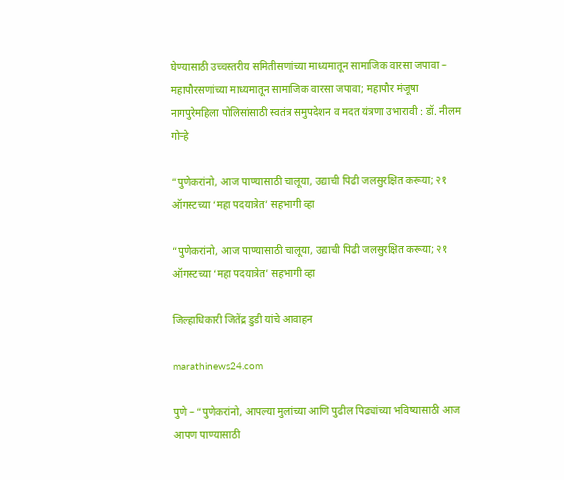घेण्यासाठी उच्चस्तरीय समितीसणांच्या माध्यमातून सामाजिक वारसा जपावा – महापौरसणांच्या माध्यमातून सामाजिक वारसा जपावा; महापौर मंजूषा नागपुरेमहिला पोलिसांसाठी स्वतंत्र समुपदेशन व मदत यंत्रणा उभारावी : डॉ. नीलम गोऱ्हे

“पुणेकरांनो, आज पाण्यासाठी चालूया, उद्याची पिढी जलसुरक्षित करूया; २१ ऑगस्टच्या ‘महा पदयात्रेत’ सहभागी व्हा

“पुणेकरांनो, आज पाण्यासाठी चालूया, उद्याची पिढी जलसुरक्षित करूया; २१ ऑगस्टच्या ‘महा पदयात्रेत’ सहभागी व्हा

जिल्हाधिकारी जितेंद्र डुडी यांचे आवाहन

marathinews24.com

पुणे – “पुणेकरांनो, आपल्या मुलांच्या आणि पुढील पिढ्यांच्या भविष्यासाठी आज आपण पाण्यासाठी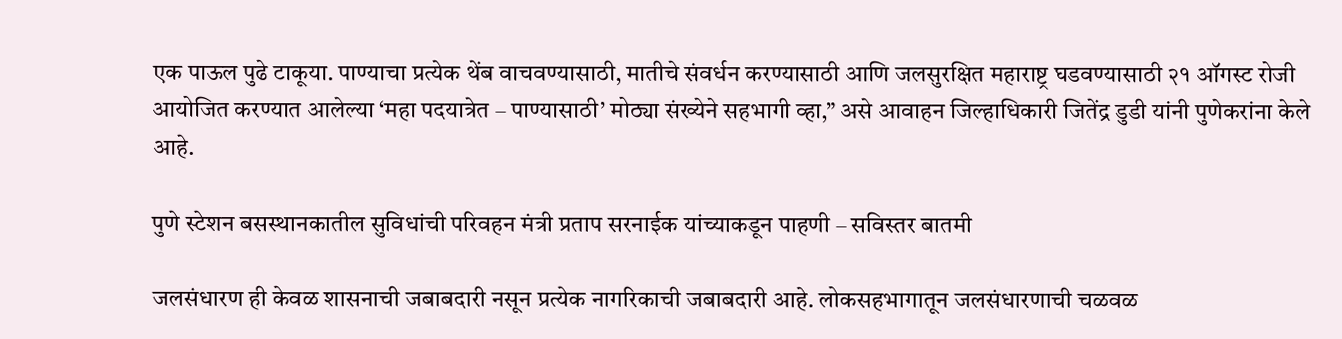एक पाऊल पुढे टाकूया. पाण्याचा प्रत्येक थेंब वाचवण्यासाठी, मातीचे संवर्धन करण्यासाठी आणि जलसुरक्षित महाराष्ट्र घडवण्यासाठी २१ ऑगस्ट रोजी आयोजित करण्यात आलेल्या ‘महा पदयात्रेत – पाण्यासाठी’ मोठ्या संख्येने सहभागी व्हा,” असे आवाहन जिल्हाधिकारी जितेंद्र डुडी यांनी पुणेकरांना केले आहे.

पुणे स्टेशन बसस्थानकातील सुविधांची परिवहन मंत्री प्रताप सरनाईक यांच्याकडून पाहणी – सविस्तर बातमी

जलसंधारण ही केवळ शासनाची जबाबदारी नसून प्रत्येक नागरिकाची जबाबदारी आहे. लोकसहभागातून जलसंधारणाची चळवळ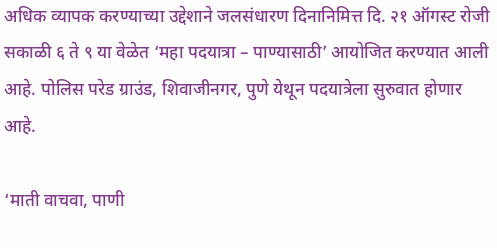अधिक व्यापक करण्याच्या उद्देशाने जलसंधारण दिनानिमित्त दि. २१ ऑगस्ट रोजी सकाळी ६ ते ९ या वेळेत ‘महा पदयात्रा – पाण्यासाठी’ आयोजित करण्यात आली आहे. पोलिस परेड ग्राउंड, शिवाजीनगर, पुणे येथून पदयात्रेला सुरुवात होणार आहे.

‘माती वाचवा, पाणी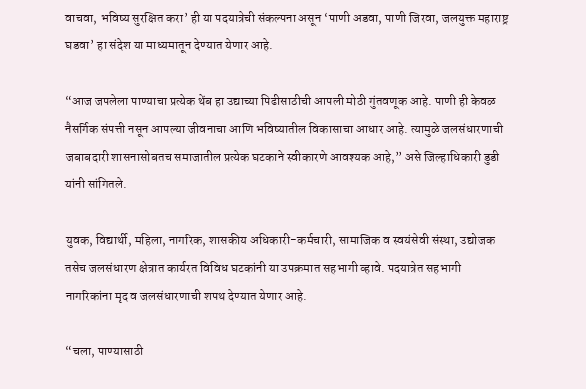वाचवा, भविष्य सुरक्षित करा’ ही या पदयात्रेची संकल्पना असून ‘पाणी अडवा, पाणी जिरवा, जलयुक्त महाराष्ट्र घडवा’ हा संदेश या माध्यमातून देण्यात येणार आहे.

“आज जपलेला पाण्याचा प्रत्येक थेंब हा उद्याच्या पिढीसाठीची आपली मोठी गुंतवणूक आहे. पाणी ही केवळ नैसर्गिक संपत्ती नसून आपल्या जीवनाचा आणि भविष्यातील विकासाचा आधार आहे. त्यामुळे जलसंधारणाची जबाबदारी शासनासोबतच समाजातील प्रत्येक घटकाने स्वीकारणे आवश्यक आहे,” असे जिल्हाधिकारी डुडी यांनी सांगितले.

युवक, विद्यार्थी, महिला, नागरिक, शासकीय अधिकारी-कर्मचारी, सामाजिक व स्वयंसेवी संस्था, उद्योजक तसेच जलसंधारण क्षेत्रात कार्यरत विविध घटकांनी या उपक्रमात सहभागी व्हावे. पदयात्रेत सहभागी नागरिकांना मृद व जलसंधारणाची शपथ देण्यात येणार आहे.

“चला, पाण्यासाठी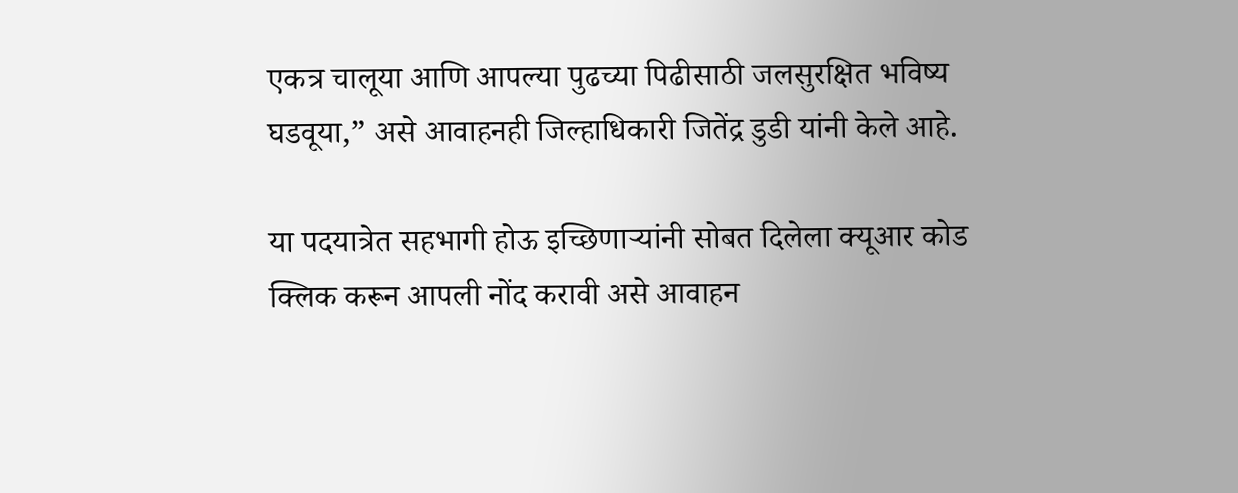एकत्र चालूया आणि आपल्या पुढच्या पिढीसाठी जलसुरक्षित भविष्य घडवूया,” असे आवाहनही जिल्हाधिकारी जितेंद्र डुडी यांनी केले आहे.

या पदयात्रेत सहभागी होऊ इच्छिणाऱ्यांनी सोबत दिलेला क्यूआर कोड क्लिक करून आपली नोंद करावी असे आवाहन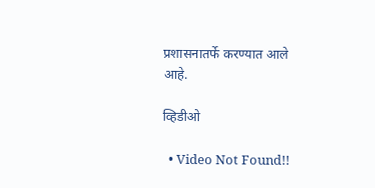प्रशासनातर्फे करण्यात आले आहे.

व्हिडीओ

  • Video Not Found!!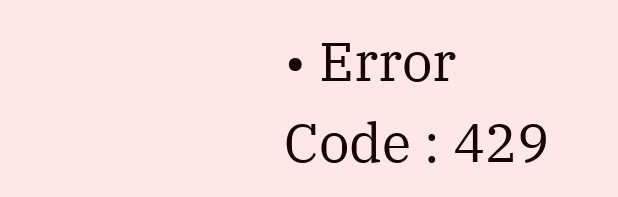• Error Code : 429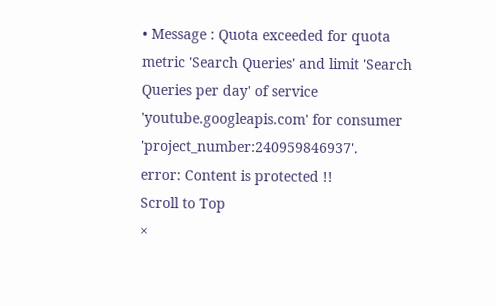• Message : Quota exceeded for quota metric 'Search Queries' and limit 'Search Queries per day' of service 'youtube.googleapis.com' for consumer 'project_number:240959846937'.
error: Content is protected !!
Scroll to Top
×